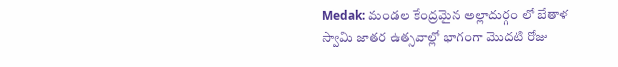Medak: మండల కేంద్రమైన అల్లాదుర్గం లో బేతాళ స్వామి జాతర ఉత్సవాల్లో భాగంగా మొదటి రోజు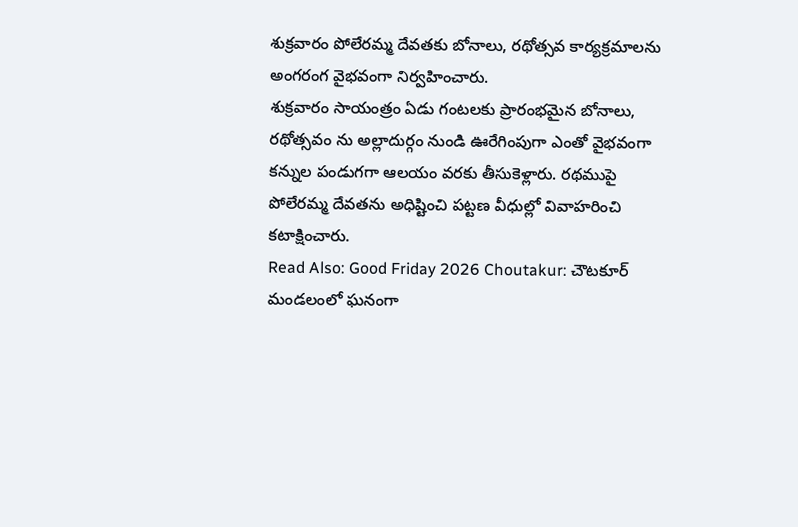శుక్రవారం పోలేరమ్మ దేవతకు బోనాలు, రథోత్సవ కార్యక్రమాలను అంగరంగ వైభవంగా నిర్వహించారు.
శుక్రవారం సాయంత్రం ఏడు గంటలకు ప్రారంభమైన బోనాలు, రథోత్సవం ను అల్లాదుర్గం నుండి ఊరేగింపుగా ఎంతో వైభవంగా కన్నుల పండుగగా ఆలయం వరకు తీసుకెళ్లారు. రథముపై పోలేరమ్మ దేవతను అధిష్టించి పట్టణ వీధుల్లో వివాహరించి కటాక్షించారు.
Read Also: Good Friday 2026 Choutakur: చౌటకూర్ మండలంలో ఘనంగా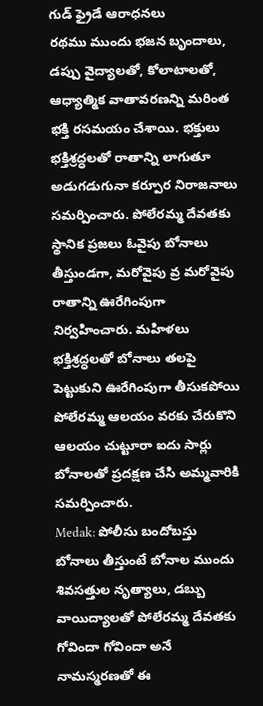గుడ్ ఫ్రైడే ఆరాధనలు
రథము ముందు భజన బృందాలు, డప్పు వైద్యాలతో, కోలాటాలతో, ఆధ్యాత్మిక వాతావరణన్ని మరింత భక్తి రసమయం చేశాయి. భక్తులు భక్తిశ్రద్ధలతో రాతాన్ని లాగుతూ అడుగడుగునా కర్పూర నిరాజనాలు సమర్పించారు. పోలేరమ్మ దేవతకు స్థానిక ప్రజలు ఓవైపు బోనాలు తీస్తుండగా, మరోవైపు వ్ర మరోవైపు రాతాన్ని ఊరేగింపుగా నిర్వహించారు. మహిళలు భక్తిశ్రద్ధలతో బోనాలు తలపై పెట్టుకుని ఊరేగింపుగా తీసుకపోయి పోలేరమ్మ ఆలయం వరకు చేరుకొని ఆలయం చుట్టూరా ఐదు సార్లు బోనాలతో ప్రదక్షణ చేసి అమ్మవారికి సమర్పించారు.
Medak: పోలీసు బందోబస్తు
బోనాలు తీస్తుంటే బోనాల ముందు శివసత్తుల నృత్యాలు, డబ్బు వాయిద్యాలతో పోలేరమ్మ దేవతకు గోవిందా గోవిందా అనే నామస్మరణతో ఈ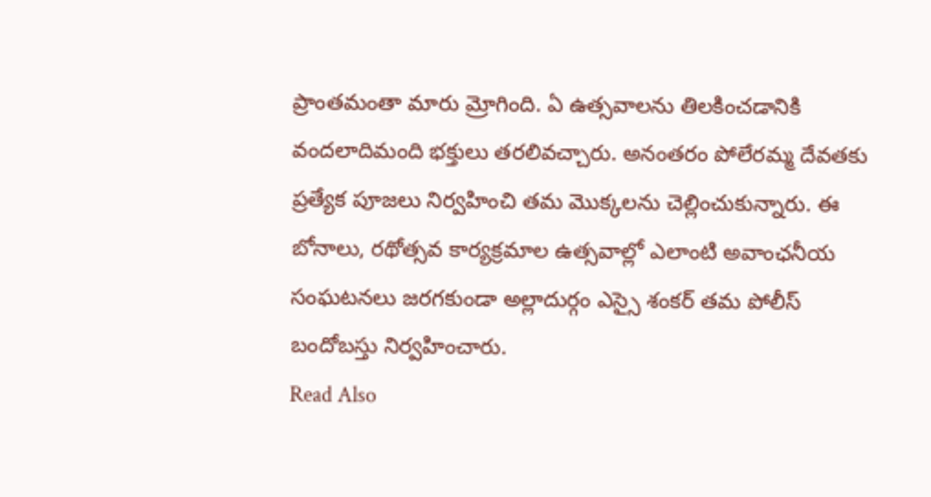ప్రాంతమంతా మారు మ్రోగింది. ఏ ఉత్సవాలను తిలకించడానికి వందలాదిమంది భక్తులు తరలివచ్చారు. అనంతరం పోలేరమ్మ దేవతకు ప్రత్యేక పూజలు నిర్వహించి తమ మొక్కలను చెల్లించుకున్నారు. ఈ బోనాలు, రథోత్సవ కార్యక్రమాల ఉత్సవాల్లో ఎలాంటి అవాంఛనీయ సంఘటనలు జరగకుండా అల్లాదుర్గం ఎస్సై శంకర్ తమ పోలీస్ బందోబస్తు నిర్వహించారు.
Read Also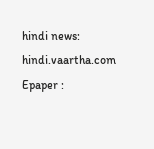hindi news: hindi.vaartha.com
Epaper :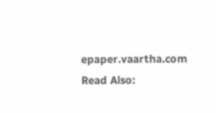epaper.vaartha.com
Read Also: